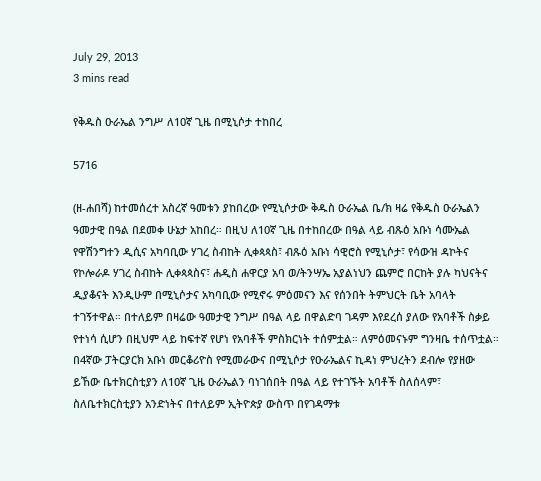July 29, 2013
3 mins read

የቅዱስ ዑራኤል ንግሥ ለ10ኛ ጊዜ በሚኒሶታ ተከበረ

5716

(ዘ-ሐበሻ) ከተመሰረተ አስረኛ ዓመቱን ያከበረው የሚኒሶታው ቅዱስ ዑራኤል ቤ/ክ ዛሬ የቅዱስ ዑራኤልን ዓመታዊ በዓል በደመቀ ሁኔታ አከበረ። በዚህ ለ10ኛ ጊዜ በተከበረው በዓል ላይ ብጹዕ አቡነ ሳሙኤል የዋሽንግተን ዲሲና አካባቢው ሃገረ ስብከት ሊቀጳጳስ፣ ብጹዕ አቡነ ሳዊሮስ የሚኒሶታ፣ የሳውዝ ዳኮትና የኮሎራዶ ሃገረ ስብከት ሊቀጳጳስና፣ ሐዲስ ሐዋርያ አባ ወ/ትንሣኤ አያልነህን ጨምሮ በርከት ያሉ ካህናትና ዲያቆናት እንዲሁም በሚኒሶታና አካባቢው የሚኖሩ ምዕመናን እና የሰንበት ትምህርት ቤት አባላት ተገኝተዋል። በተለይም በዛሬው ዓመታዊ ንግሥ በዓል ላይ በዋልድባ ገዳም እየደረሰ ያለው የአባቶች ስቃይ የተነሳ ሲሆን በዚህም ላይ ከፍተኛ የሆነ የአባቶች ምስክርነት ተሰምቷል። ለምዕመናኑም ግንዛቤ ተሰጥቷል።
በ4ኛው ፓትርያርክ አቡነ መርቆሪዮስ የሚመራውና በሚኒሶታ የዑራኤልና ኪዳነ ምህረትን ደብሎ የያዘው ይኸው ቤተክርስቲያን ለ10ኛ ጊዜ ዑራኤልን ባነገሰበት በዓል ላይ የተገኙት አባቶች ስለሰላም፣ ስለቤተክርስቲያን አንድነትና በተለይም ኢትዮጵያ ውስጥ በየገዳማቱ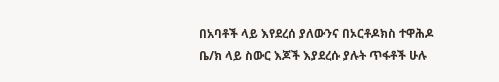በአባቶች ላይ እየደረሰ ያለውንና በኦርቶዶክስ ተዋሕዶ ቤ/ክ ላይ ስውር እጆች እያደረሱ ያሉት ጥፋቶች ሁሉ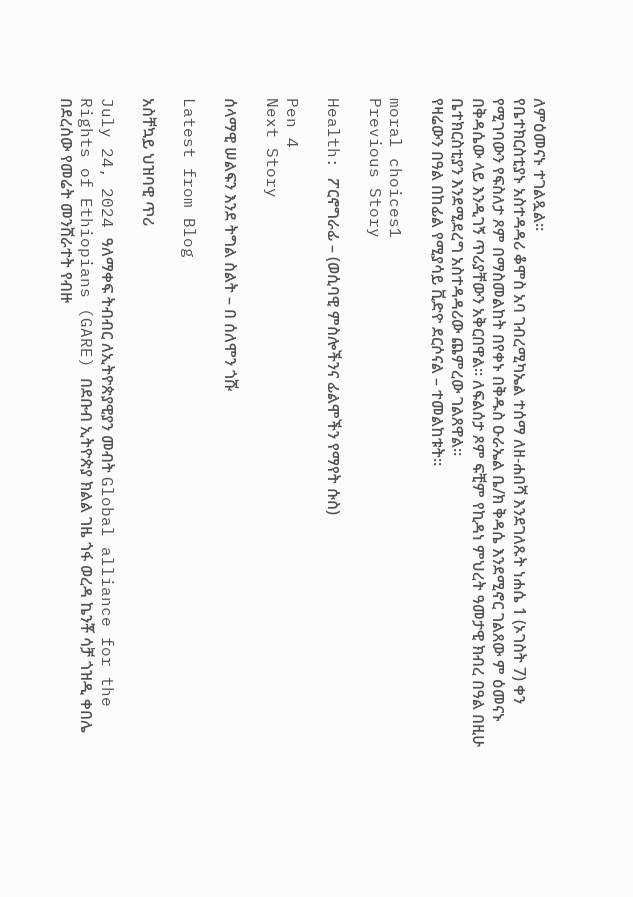ለምዕመናኑ ተገልጿል።
የቤተክርስቲያኑ አስተዳዳሪ ቆሞስ አባ ገብረሚካኤል ተሰማ ለዘ-ሐበሻ እንደገለጹት ነሐሴ 1 (ኦገስት 7) ቀን የሚገባውን የፍስለታ ጾም በማስመልከት በየቀኑ በቅዱስ ዑራኤል ቤ/ክ ቅዳሴ እንደሚኖር ገልጸው ም ዕመናኑ በቅዳሴው ላይ እንዲገኝ ጥሪያቸውን አቅርበዋል። ለፍልሰታ ጾም ፍቺም የኪዳነ ምህረት ዓመታዊ ክብረ በዓል በዚሁ ቤተክርስቲያን እንደሚደረግ አስተዳዳሪው ጨምረው ገልጸዋል።
የዛሬውን በዓል በከፊል የሚያሳይ ቪድዮ ደርሶናል – ተመልከቱት።

moral choices1
Previous Story

Health: ፖርኖግራፊ – (ወሲባዊ ምስሎችንና ፊልሞችን የማየት ሱስ)

Pen 4
Next Story

ሰላማዊ ሠልፍን እንደ ትግል ስልት – በ ሰለሞን ጎሹ

Latest from Blog

አስቸኳይ ህዝባዊ ጥሪ

July 24, 2024 ዓለማቀፍ ትብብር ለኢትዮጵያዊያን መብት Global alliance for the Rights of Ethiopians (GARE) በደቡብ ኢትዮጵያ ክልል ገዜ ጎፋ ወረዳ ኬንቾ ሳቻ ጎዝዲ ቀበሌ በደረሰው የመሬት መንሸራተት የብዙ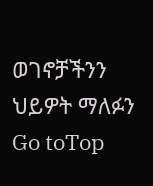ወገኖቻችንን ህይዎት ማለፉን
Go toTop